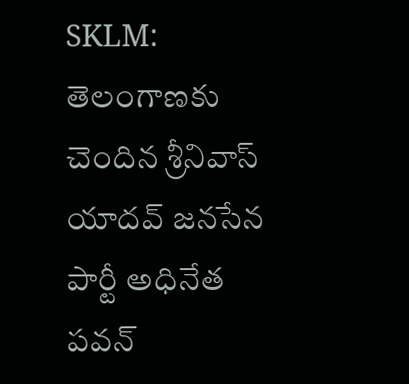SKLM: తెలంగాణకు చెందిన శ్రీనివాస్ యాదవ్ జనసేన పార్టీ అధినేత పవన్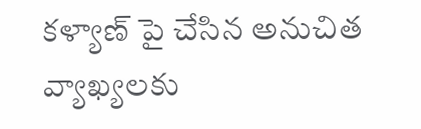కళ్యాణ్ పై చేసిన అనుచిత వ్యాఖ్యలకు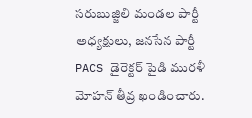సరుబుజ్జిలి మండల పార్టీ అధ్యక్షులు, జనసేన పార్టీ PACS డైరెక్టర్ పైడి మురళీ మోహన్ తీవ్ర ఖండించారు.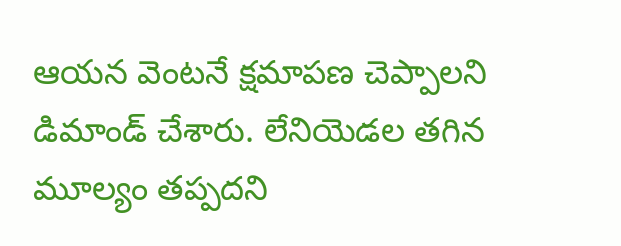ఆయన వెంటనే క్షమాపణ చెప్పాలని డిమాండ్ చేశారు. లేనియెడల తగిన మూల్యం తప్పదని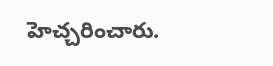హెచ్చరించారు.